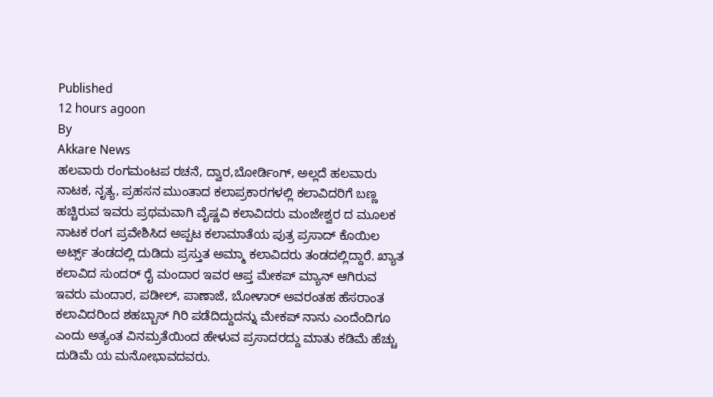Published
12 hours agoon
By
Akkare News
ಹಲವಾರು ರಂಗಮಂಟಪ ರಚನೆ, ದ್ವಾರ,ಬೋರ್ಡಿಂಗ್, ಅಲ್ಲದೆ ಹಲವಾರು ನಾಟಕ, ನೃತ್ಯ, ಪ್ರಹಸನ ಮುಂತಾದ ಕಲಾಪ್ರಕಾರಗಳಲ್ಲಿ ಕಲಾವಿದರಿಗೆ ಬಣ್ಣ ಹಚ್ಚಿರುವ ಇವರು ಪ್ರಥಮವಾಗಿ ವೈಷ್ಣವಿ ಕಲಾವಿದರು ಮಂಜೇಶ್ವರ ದ ಮೂಲಕ ನಾಟಕ ರಂಗ ಪ್ರವೇಶಿಸಿದ ಅಪ್ಪಟ ಕಲಾಮಾತೆಯ ಪುತ್ರ ಪ್ರಸಾದ್ ಕೊಯಿಲ ಅರ್ಟ್ಸ್ ತಂಡದಲ್ಲಿ ದುಡಿದು ಪ್ರಸ್ತುತ ಅಮ್ಮಾ ಕಲಾವಿದರು ತಂಡದಲ್ಲಿದ್ದಾರೆ. ಖ್ಯಾತ ಕಲಾವಿದ ಸುಂದರ್ ರೈ ಮಂದಾರ ಇವರ ಆಪ್ತ ಮೇಕಪ್ ಮ್ಯಾನ್ ಆಗಿರುವ ಇವರು ಮಂದಾರ, ಪಡೀಲ್, ಪಾಣಾಜೆ, ಬೋಳಾರ್ ಅವರಂತಹ ಹೆಸರಾಂತ ಕಲಾವಿದರಿಂದ ಶಹಬ್ಬಾಸ್ ಗಿರಿ ಪಡೆದಿದ್ದುದನ್ನು ಮೇಕಪ್ ನಾನು ಎಂದೆಂದಿಗೂ ಎಂದು ಅತ್ಯಂತ ವಿನಮ್ರತೆಯಿಂದ ಹೇಳುವ ಪ್ರಸಾದರದ್ದು ಮಾತು ಕಡಿಮೆ ಹೆಚ್ಚು ದುಡಿಮೆ ಯ ಮನೋಭಾವದವರು.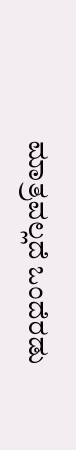ಮಾತ್ರವಲ್ಲದೆ ಒಂದೆರಡು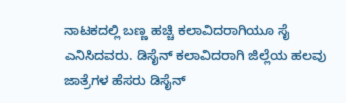ನಾಟಕದಲ್ಲಿ ಬಣ್ಣ ಹಚ್ಚಿ ಕಲಾವಿದರಾಗಿಯೂ ಸೈ ಎನಿಸಿದವರು. ಡಿಸೈನ್ ಕಲಾವಿದರಾಗಿ ಜಿಲ್ಲೆಯ ಹಲವು ಜಾತ್ರೆಗಳ ಹೆಸರು ಡಿಸೈನ್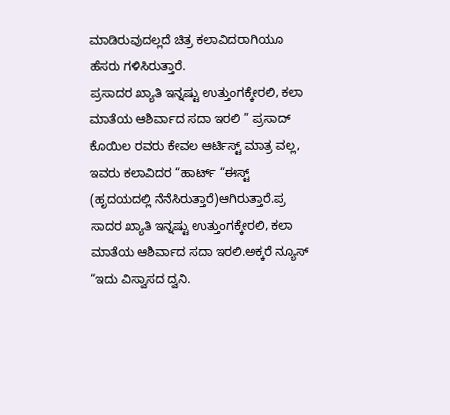ಮಾಡಿರುವುದಲ್ಲದೆ ಚಿತ್ರ ಕಲಾವಿದರಾಗಿಯೂ ಹೆಸರು ಗಳಿಸಿರುತ್ತಾರೆ.
ಪ್ರಸಾದರ ಖ್ಯಾತಿ ಇನ್ನಷ್ಟು ಉತ್ತುಂಗಕ್ಕೇರಲಿ, ಕಲಾ ಮಾತೆಯ ಆಶಿರ್ವಾದ ಸದಾ ಇರಲಿ ” ಪ್ರಸಾದ್ ಕೊಯಿಲ ರವರು ಕೇವಲ ಆರ್ಟಿಸ್ಟ್ ಮಾತ್ರ ವಲ್ಲ, ಇವರು ಕಲಾವಿದರ “ಹಾರ್ಟ್ “ಈಸ್ಟ್ (ಹೃದಯದಲ್ಲಿ ನೆನೆಸಿರುತ್ತಾರೆ)ಆಗಿರುತ್ತಾರೆ.ಪ್ರ ಸಾದರ ಖ್ಯಾತಿ ಇನ್ನಷ್ಟು ಉತ್ತುಂಗಕ್ಕೇರಲಿ, ಕಲಾ ಮಾತೆಯ ಆಶಿರ್ವಾದ ಸದಾ ಇರಲಿ.ಅಕ್ಕರೆ ನ್ಯೂಸ್ “ಇದು ವಿಸ್ವಾಸದ ದ್ವನಿ.